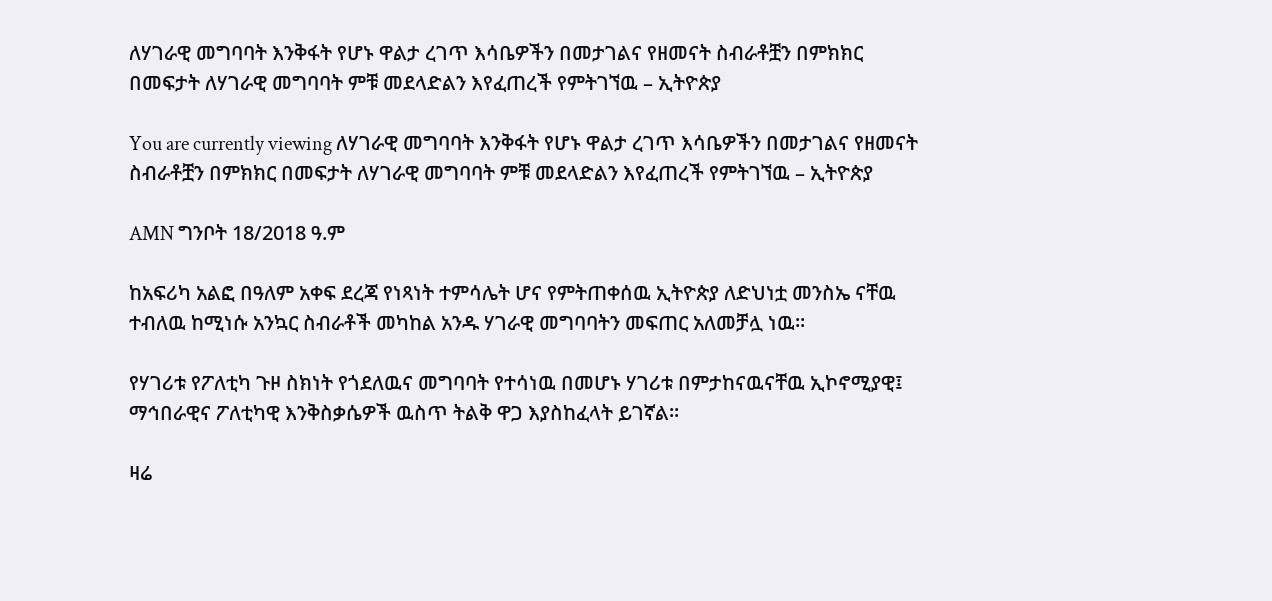ለሃገራዊ መግባባት እንቅፋት የሆኑ ዋልታ ረገጥ እሳቤዎችን በመታገልና የዘመናት ስብራቶቿን በምክክር በመፍታት ለሃገራዊ መግባባት ምቹ መደላድልን እየፈጠረች የምትገኘዉ – ኢትዮጵያ

You are currently viewing ለሃገራዊ መግባባት እንቅፋት የሆኑ ዋልታ ረገጥ እሳቤዎችን በመታገልና የዘመናት ስብራቶቿን በምክክር በመፍታት ለሃገራዊ መግባባት ምቹ መደላድልን እየፈጠረች የምትገኘዉ – ኢትዮጵያ

AMN ግንቦት 18/2018 ዓ.ም

ከአፍሪካ አልፎ በዓለም አቀፍ ደረጃ የነጻነት ተምሳሌት ሆና የምትጠቀሰዉ ኢትዮጵያ ለድህነቷ መንስኤ ናቸዉ ተብለዉ ከሚነሱ አንኳር ስብራቶች መካከል አንዱ ሃገራዊ መግባባትን መፍጠር አለመቻሏ ነዉ፡፡

የሃገሪቱ የፖለቲካ ጉዞ ስክነት የጎደለዉና መግባባት የተሳነዉ በመሆኑ ሃገሪቱ በምታከናዉናቸዉ ኢኮኖሚያዊ፤ ማኅበራዊና ፖለቲካዊ እንቅስቃሴዎች ዉስጥ ትልቅ ዋጋ እያስከፈላት ይገኛል፡፡

ዛሬ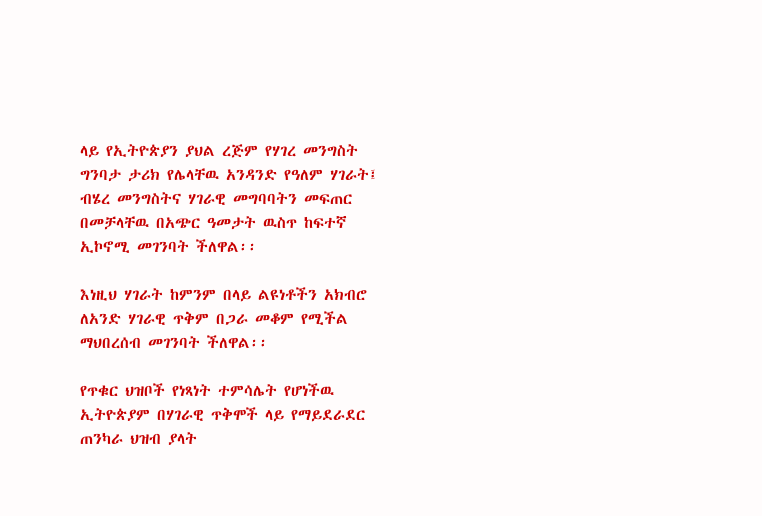ላይ የኢትዮጵያን ያህል ረጅም የሃገረ መንግስት ግንባታ ታሪክ የሌላቸዉ አንዳንድ የዓለም ሃገራት፤ ብሄረ መንግስትና ሃገራዊ መግባባትን መፍጠር በመቻላቸዉ በአጭር ዓመታት ዉስጥ ከፍተኛ ኢኮኖሚ መገንባት ችለዋል፡፡

እነዚህ ሃገራት ከምንም በላይ ልዩነቶችን አክብሮ ለአንድ ሃገራዊ ጥቅም በጋራ መቆም የሚችል ማህበረሰብ መገንባት ችለዋል፡፡

የጥቁር ህዝቦች የነጻነት ተምሳሌት የሆነችዉ ኢትዮጵያም በሃገራዊ ጥቅሞች ላይ የማይደራደር ጠንካራ ህዝብ ያላት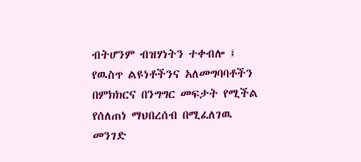ብትሆንም ብዝሃነትን ተቀብሎ ፤ የዉስጥ ልዩነቶችንና አለመግባባቶችን በምክክርና በንግግር መፍታት የሚችል የሰለጠነ ማህበረሰብ በሚፈለገዉ መንገድ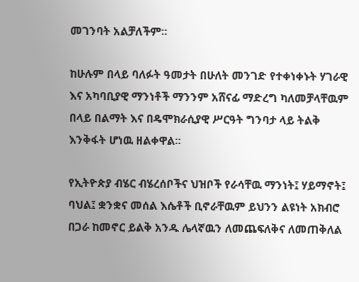መገንባት አልቻለችም፡፡

ከሁሉም በላይ ባለፉት ዓመታት በሁለት መንገድ የተቀነቀኑት ሃገራዊ እና አካባቢያዊ ማንነቶች ማንንም አሸናፊ ማድረግ ካለመቻላቸዉም በላይ በልማት እና በዴሞክራሲያዊ ሥርዓት ግንባታ ላይ ትልቅ እንቅፋት ሆነዉ ዘልቀዋል፡፡

የኢትዮጵያ ብሄር ብሄረሰቦችና ህዝቦች የራሳቸዉ ማንነት፤ ሃይማኖት፤ ባህል፤ ቋንቋና መሰል እሴቶች ቢኖራቸዉም ይህንን ልዩነት አክብሮ በጋራ ከመኖር ይልቅ አንዱ ሌላኛዉን ለመጨፍለቅና ለመጠቅለል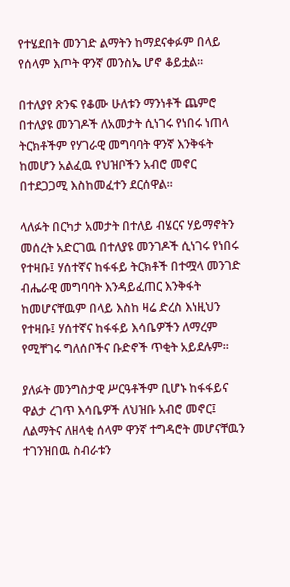የተሄደበት መንገድ ልማትን ከማደናቀፉም በላይ የሰላም እጦት ዋንኛ መንስኤ ሆኖ ቆይቷል፡፡

በተለያየ ጽንፍ የቆሙ ሁለቱን ማንነቶች ጨምሮ በተለያዩ መንገዶች ለአመታት ሲነገሩ የነበሩ ነጠላ ትርክቶችም የሃገራዊ መግባባት ዋንኛ እንቅፋት ከመሆን አልፈዉ የህዝቦችን አብሮ መኖር በተደጋጋሚ እስከመፈተን ደርሰዋል፡፡

ላለፉት በርካታ አመታት በተለይ ብሄርና ሃይማኖትን መሰረት አድርገዉ በተለያዩ መንገዶች ሲነገሩ የነበሩ የተዛቡ፤ ሃሰተኛና ከፋፋይ ትርክቶች በተሟላ መንገድ ብሔራዊ መግባባት እንዳይፈጠር እንቅፋት ከመሆናቸዉም በላይ እስከ ዛሬ ድረስ እነዚህን የተዛቡ፤ ሃሰተኛና ከፋፋይ እሳቤዎችን ለማረም የሚቸገሩ ግለሰቦችና ቡድኖች ጥቂት አይደሉም፡፡

ያለፉት መንግስታዊ ሥርዓቶችም ቢሆኑ ከፋፋይና ዋልታ ረገጥ እሳቤዎች ለህዝቡ አብሮ መኖር፤ ለልማትና ለዘላቂ ሰላም ዋንኛ ተግዳሮት መሆናቸዉን ተገንዝበዉ ስብራቱን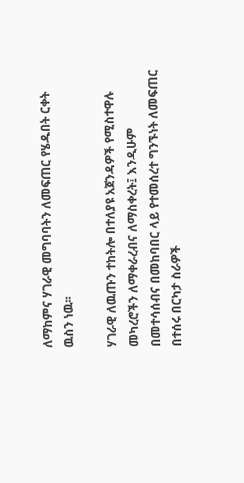ለማከምና ሃገራዊ መግባባትን ለመፍጠር የሄዱበት ርቀት ዉስን ነዉ፡፡

ሃገራዊ ለዉጡን ተከትሎ በተለያዩ አጀንዳዎች የሚስተዋሉ መካረሮችን ለማቀራረብና ለማስቀረት፤ እንዲሁም በመተሳሰብና በመከባበር ላይ የተመሰረተ ግንኙነት ለመፍጠር በተሰሩ በርካታ ስራዎች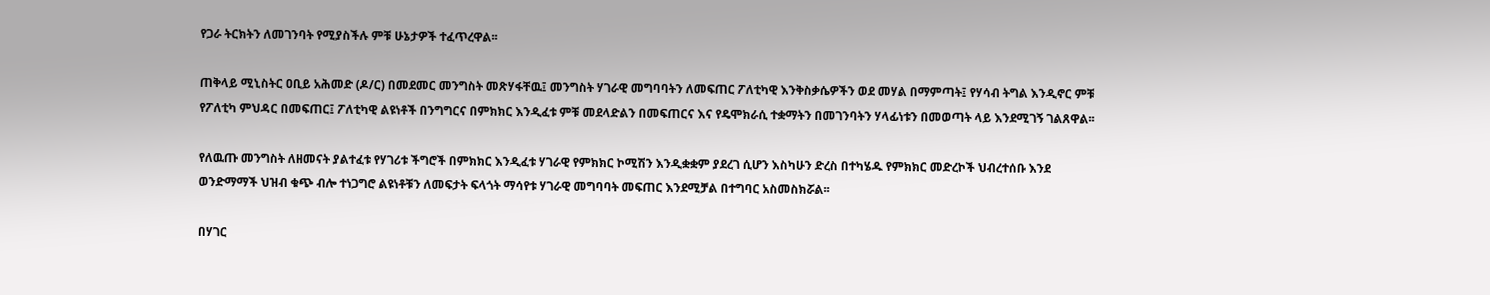የጋራ ትርክትን ለመገንባት የሚያስችሉ ምቹ ሁኔታዎች ተፈጥረዋል፡፡

ጠቅላይ ሚኒስትር ዐቢይ አሕመድ (ዶ/ር) በመደመር መንግስት መጽሃፋቸዉ፤ መንግስት ሃገራዊ መግባባትን ለመፍጠር ፖለቲካዊ እንቅስቃሴዎችን ወደ መሃል በማምጣት፤ የሃሳብ ትግል እንዲኖር ምቹ የፖለቲካ ምህዳር በመፍጠር፤ ፖለቲካዊ ልዩነቶች በንግግርና በምክክር እንዲፈቱ ምቹ መደላድልን በመፍጠርና እና የዴሞክራሲ ተቋማትን በመገንባትን ሃላፊነቱን በመወጣት ላይ እንደሚገኝ ገልጸዋል፡፡

የለዉጡ መንግስት ለዘመናት ያልተፈቱ የሃገሪቱ ችግሮች በምክክር እንዲፈቱ ሃገራዊ የምክክር ኮሚሽን እንዲቋቋም ያደረገ ሲሆን እስካሁን ድረስ በተካሄዱ የምክክር መድረኮች ህብረተሰቡ እንደ ወንድማማች ህዝብ ቁጭ ብሎ ተነጋግሮ ልዩነቶቹን ለመፍታት ፍላጎት ማሳየቱ ሃገራዊ መግባባት መፍጠር እንደሚቻል በተግባር አስመስክሯል፡፡

በሃገር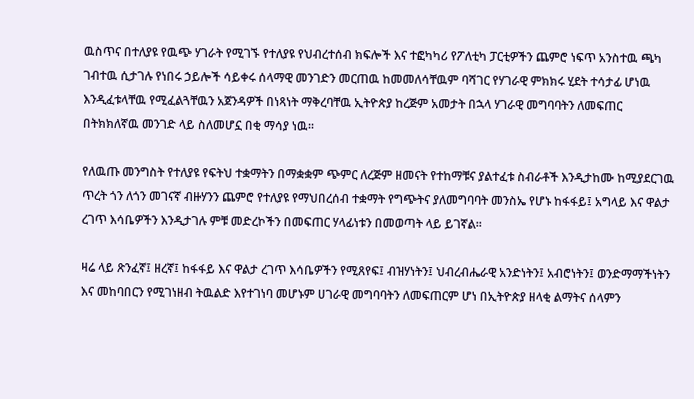ዉስጥና በተለያዩ የዉጭ ሃገራት የሚገኙ የተለያዩ የህብረተሰብ ክፍሎች እና ተፎካካሪ የፖለቲካ ፓርቲዎችን ጨምሮ ነፍጥ አንስተዉ ጫካ ገብተዉ ሲታገሉ የነበሩ ኃይሎች ሳይቀሩ ሰላማዊ መንገድን መርጠዉ ከመመለሳቸዉም ባሻገር የሃገራዊ ምክክሩ ሂደት ተሳታፊ ሆነዉ እንዲፈቱላቸዉ የሚፈልጓቸዉን አጀንዳዎች በነጻነት ማቅረባቸዉ ኢትዮጵያ ከረጅም አመታት በኋላ ሃገራዊ መግባባትን ለመፍጠር በትክክለኛዉ መንገድ ላይ ስለመሆኗ በቂ ማሳያ ነዉ፡፡

የለዉጡ መንግስት የተለያዩ የፍትህ ተቋማትን በማቋቋም ጭምር ለረጅም ዘመናት የተከማቹና ያልተፈቱ ስብራቶች እንዲታከሙ ከሚያደርገዉ ጥረት ጎን ለጎን መገናኛ ብዙሃንን ጨምሮ የተለያዩ የማህበረሰብ ተቋማት የግጭትና ያለመግባባት መንስኤ የሆኑ ከፋፋይ፤ አግላይ እና ዋልታ ረገጥ እሳቤዎችን እንዲታገሉ ምቹ መድረኮችን በመፍጠር ሃላፊነቱን በመወጣት ላይ ይገኛል፡፡

ዛሬ ላይ ጽንፈኛ፤ ዘረኛ፤ ከፋፋይ እና ዋልታ ረገጥ እሳቤዎችን የሚጸየፍ፤ ብዝሃነትን፤ ህብረብሔራዊ አንድነትን፤ አብሮነትን፤ ወንድማማችነትን እና መከባበርን የሚገነዘብ ትዉልድ እየተገነባ መሆኑም ሀገራዊ መግባባትን ለመፍጠርም ሆነ በኢትዮጵያ ዘላቂ ልማትና ሰላምን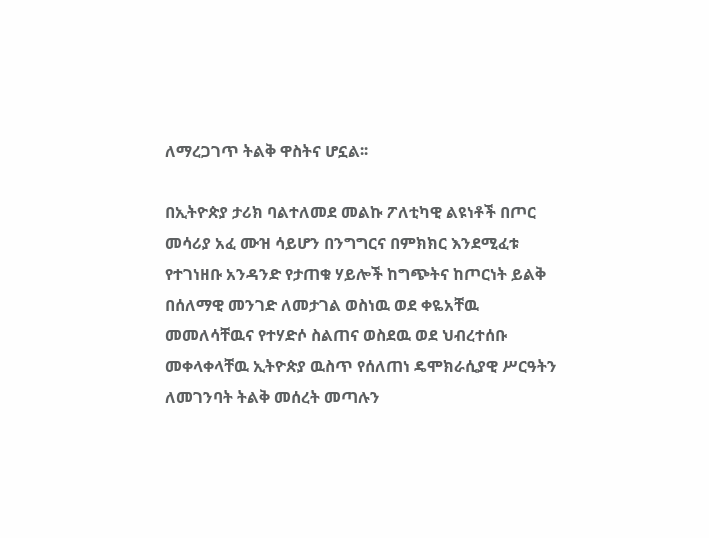ለማረጋገጥ ትልቅ ዋስትና ሆኗል፡፡

በኢትዮጵያ ታሪክ ባልተለመደ መልኩ ፖለቲካዊ ልዩነቶች በጦር መሳሪያ አፈ ሙዝ ሳይሆን በንግግርና በምክክር እንደሚፈቱ የተገነዘቡ አንዳንድ የታጠቁ ሃይሎች ከግጭትና ከጦርነት ይልቅ በሰለማዊ መንገድ ለመታገል ወስነዉ ወደ ቀዬአቸዉ መመለሳቸዉና የተሃድሶ ስልጠና ወስደዉ ወደ ህብረተሰቡ መቀላቀላቸዉ ኢትዮጵያ ዉስጥ የሰለጠነ ዴሞክራሲያዊ ሥርዓትን ለመገንባት ትልቅ መሰረት መጣሉን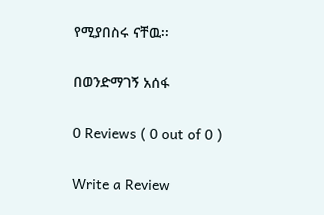የሚያበስሩ ናቸዉ፡፡

በወንድማገኝ አሰፋ

0 Reviews ( 0 out of 0 )

Write a Review